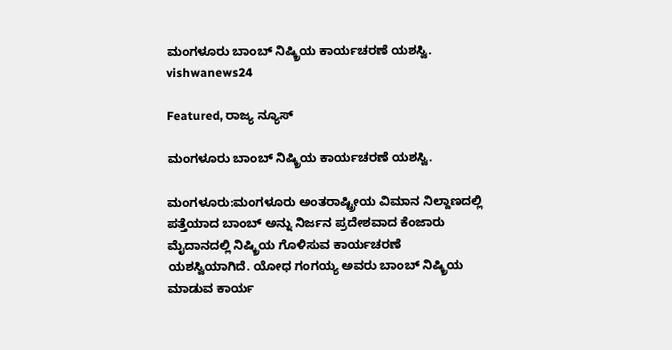ಮಂಗಳೂರು ಬಾಂಬ್ ನಿಷ್ಕ್ರಿಯ ಕಾರ್ಯಚರಣೆ ಯಶಸ್ವಿ. vishwanews24

Featured, ರಾಜ್ಯ ನ್ಯೂಸ್

ಮಂಗಳೂರು ಬಾಂಬ್ ನಿಷ್ಕ್ರಿಯ ಕಾರ್ಯಚರಣೆ ಯಶಸ್ವಿ.

ಮಂಗಳೂರು:ಮಂಗಳೂರು ಅಂತರಾಷ್ಟ್ರೀಯ ವಿಮಾನ ನಿಲ್ದಾಣದಲ್ಲಿ ಪತ್ತೆಯಾದ ಬಾಂಬ್ ಅನ್ನು ನಿರ್ಜನ‌ ಪ್ರದೇಶವಾದ ಕೆಂಜಾರು ಮೈದಾನದಲ್ಲಿ ನಿಷ್ಕ್ರಿಯ ಗೊಳಿಸುವ ಕಾರ್ಯಚರಣೆ ಯಶಸ್ವಿಯಾಗಿದೆ. ಯೋಧ ಗಂಗಯ್ಯ ಅವರು ಬಾಂಬ್ ನಿಷ್ಕ್ರಿಯ ಮಾಡುವ ಕಾರ್ಯ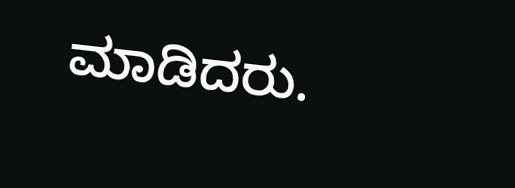ಮಾಡಿದರು.